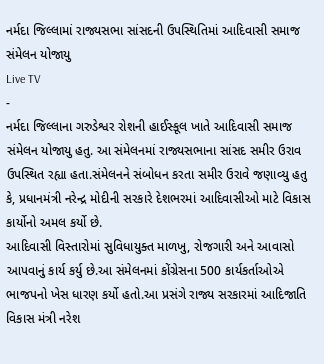નર્મદા જિલ્લામાં રાજ્યસભા સાંસદની ઉપસ્થિતિમાં આદિવાસી સમાજ સંમેલન યોજાયુ
Live TV
-
નર્મદા જિલ્લાના ગરુડેશ્વર રોશની હાઈસ્કૂલ ખાતે આદિવાસી સમાજ સંમેલન યોજાયુ હતુ. આ સંમેલનમાં રાજ્યસભાના સાંસદ સમીર ઉરાવ ઉપસ્થિત રહ્યા હતા.સંમેલનને સંબોધન કરતા સમીર ઉરાવે જણાવ્યુ હતુ કે, પ્રધાનમંત્રી નરેન્દ્ર મોદીની સરકારે દેશભરમાં આદિવાસીઓ માટે વિકાસ કાર્યોનો અમલ કર્યો છે.
આદિવાસી વિસ્તારોમાં સુવિધાયુક્ત માળખુ, રોજગારી અને આવાસો આપવાનું કાર્ય કર્યુ છે.આ સંમેલનમાં કોંગ્રેસના 500 કાર્યકર્તાઓએ ભાજપનો ખેસ ધારણ કર્યો હતો.આ પ્રસંગે રાજ્ય સરકારમાં આદિજાતિ વિકાસ મંત્રી નરેશ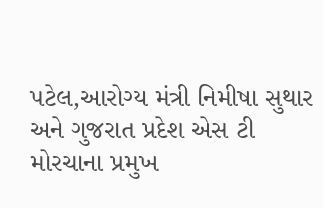પટેલ,આરોગ્ય મંત્રી નિમીષા સુથાર અને ગુજરાત પ્રદેશ એસ ટી મોરચાના પ્રમુખ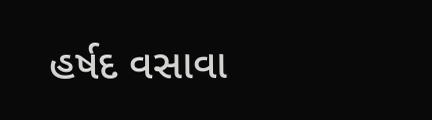હર્ષદ વસાવા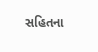સહિતના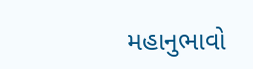મહાનુભાવો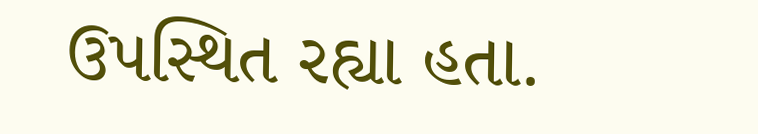ઉપસ્થિત રહ્યા હતા.